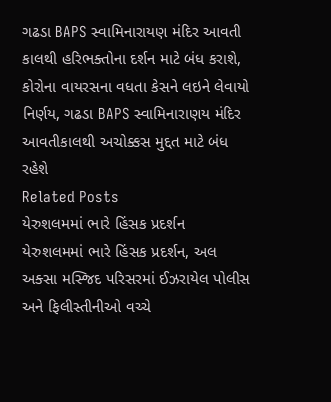ગઢડા BAPS સ્વામિનારાયણ મંદિર આવતી કાલથી હરિભક્તોના દર્શન માટે બંધ કરાશે, કોરોના વાયરસના વધતા કેસને લઇને લેવાયો નિર્ણય, ગઢડા BAPS સ્વામિનારાણય મંદિર આવતીકાલથી અચોક્કસ મુદ્દત માટે બંધ રહેશે
Related Posts
યેરુશલમમાં ભારે હિંસક પ્રદર્શન
યેરુશલમમાં ભારે હિંસક પ્રદર્શન, અલ અક્સા મસ્જિદ પરિસરમાં ઈઝરાયેલ પોલીસ અને ફિલીસ્તીનીઓ વચ્ચે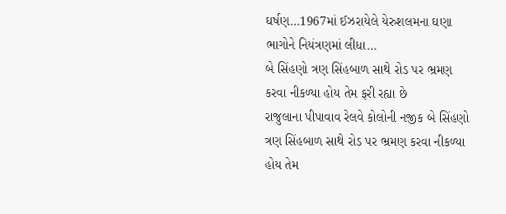ઘર્ષણ…1967માં ઈઝરાયેલે યેરુશલમના ઘણા ભાગોને નિયંત્રણમાં લીધા…
બે સિંહણો ત્રણ સિંહબાળ સાથે રોડ પર ભ્રમણ કરવા નીકળ્યા હોય તેમ ફરી રહ્યા છે
રાજુલાના પીપાવાવ રેલવે કોલોની નજીક બે સિંહણો ત્રણ સિંહબાળ સાથે રોડ પર ભ્રમણ કરવા નીકળ્યા હોય તેમ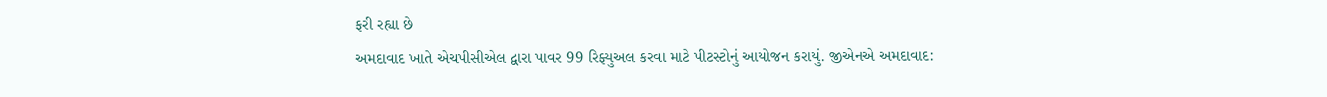ફરી રહ્યા છે
અમદાવાદ ખાતે એચપીસીએલ દ્વારા પાવર 99 રિફ્યુઅલ કરવા માટે પીટસ્ટોનું આયોજન કરાયું. જીએનએ અમદાવાદ: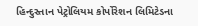હિન્દુસ્તાન પેટ્રોલિયમ કોર્પોરેશન લિમિટેડના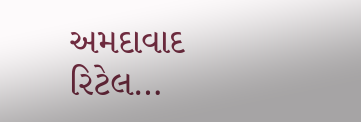અમદાવાદ રિટેલ…